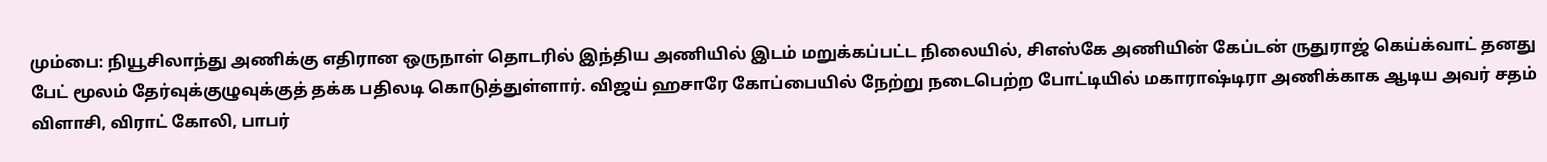மும்பை: நியூசிலாந்து அணிக்கு எதிரான ஒருநாள் தொடரில் இந்திய அணியில் இடம் மறுக்கப்பட்ட நிலையில், சிஎஸ்கே அணியின் கேப்டன் ருதுராஜ் கெய்க்வாட் தனது பேட் மூலம் தேர்வுக்குழுவுக்குத் தக்க பதிலடி கொடுத்துள்ளார். விஜய் ஹசாரே கோப்பையில் நேற்று நடைபெற்ற போட்டியில் மகாராஷ்டிரா அணிக்காக ஆடிய அவர் சதம் விளாசி, விராட் கோலி, பாபர்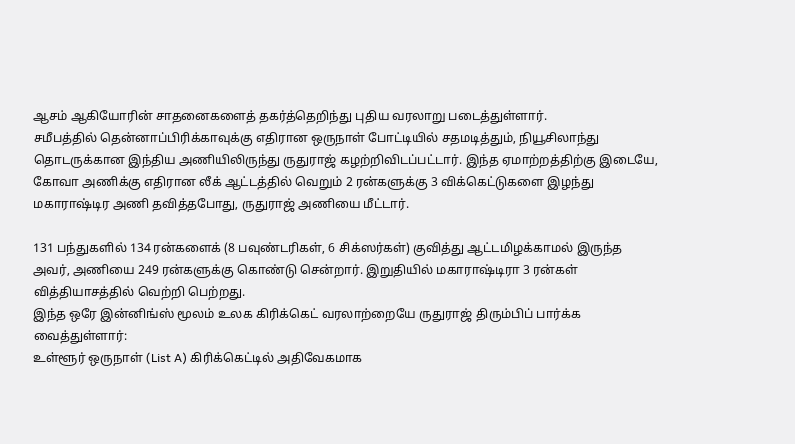ஆசம் ஆகியோரின் சாதனைகளைத் தகர்த்தெறிந்து புதிய வரலாறு படைத்துள்ளார்.
சமீபத்தில் தென்னாப்பிரிக்காவுக்கு எதிரான ஒருநாள் போட்டியில் சதமடித்தும், நியூசிலாந்து தொடருக்கான இந்திய அணியிலிருந்து ருதுராஜ் கழற்றிவிடப்பட்டார். இந்த ஏமாற்றத்திற்கு இடையே, கோவா அணிக்கு எதிரான லீக் ஆட்டத்தில் வெறும் 2 ரன்களுக்கு 3 விக்கெட்டுகளை இழந்து மகாராஷ்டிர அணி தவித்தபோது, ருதுராஜ் அணியை மீட்டார்.

131 பந்துகளில் 134 ரன்களைக் (8 பவுண்டரிகள், 6 சிக்ஸர்கள்) குவித்து ஆட்டமிழக்காமல் இருந்த அவர், அணியை 249 ரன்களுக்கு கொண்டு சென்றார். இறுதியில் மகாராஷ்டிரா 3 ரன்கள் வித்தியாசத்தில் வெற்றி பெற்றது.
இந்த ஒரே இன்னிங்ஸ் மூலம் உலக கிரிக்கெட் வரலாற்றையே ருதுராஜ் திரும்பிப் பார்க்க வைத்துள்ளார்:
உள்ளூர் ஒருநாள் (List A) கிரிக்கெட்டில் அதிவேகமாக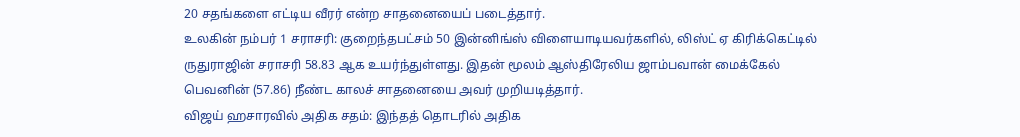20 சதங்களை எட்டிய வீரர் என்ற சாதனையைப் படைத்தார்.
உலகின் நம்பர் 1 சராசரி: குறைந்தபட்சம் 50 இன்னிங்ஸ் விளையாடியவர்களில், லிஸ்ட் ஏ கிரிக்கெட்டில் ருதுராஜின் சராசரி 58.83 ஆக உயர்ந்துள்ளது. இதன் மூலம் ஆஸ்திரேலிய ஜாம்பவான் மைக்கேல் பெவனின் (57.86) நீண்ட காலச் சாதனையை அவர் முறியடித்தார்.
விஜய் ஹசாரவில் அதிக சதம்: இந்தத் தொடரில் அதிக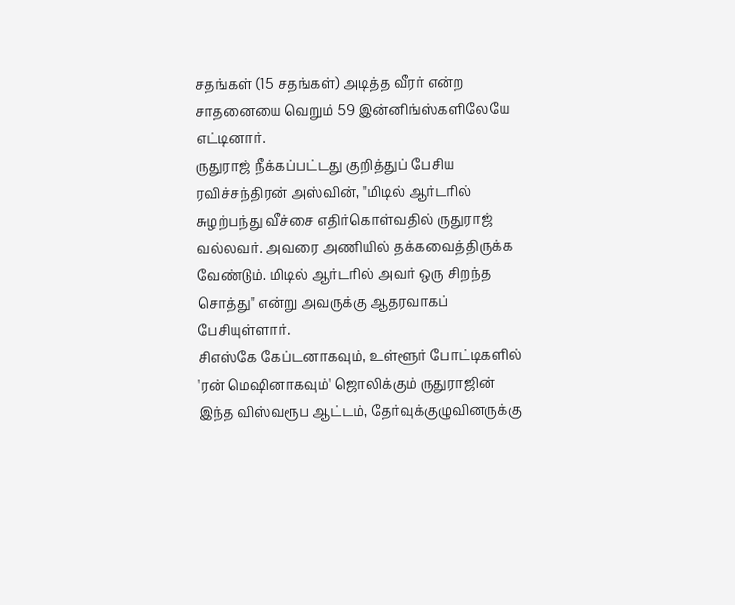சதங்கள் (15 சதங்கள்) அடித்த வீரர் என்ற சாதனையை வெறும் 59 இன்னிங்ஸ்களிலேயே எட்டினார்.
ருதுராஜ் நீக்கப்பட்டது குறித்துப் பேசிய ரவிச்சந்திரன் அஸ்வின், "மிடில் ஆர்டரில் சுழற்பந்து வீச்சை எதிர்கொள்வதில் ருதுராஜ் வல்லவர். அவரை அணியில் தக்கவைத்திருக்க வேண்டும். மிடில் ஆர்டரில் அவர் ஒரு சிறந்த சொத்து" என்று அவருக்கு ஆதரவாகப் பேசியுள்ளார்.
சிஎஸ்கே கேப்டனாகவும், உள்ளூர் போட்டிகளில் 'ரன் மெஷினாகவும்' ஜொலிக்கும் ருதுராஜின் இந்த விஸ்வரூப ஆட்டம், தேர்வுக்குழுவினருக்கு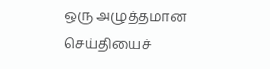ஒரு அழுத்தமான செய்தியைச்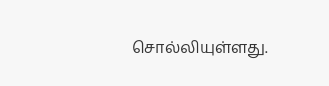சொல்லியுள்ளது.